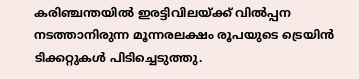കരിഞ്ചന്തയില്‍ ഇരട്ടിവിലയ്ക്ക് വില്‍പ്പന നടത്താനിരുന്ന മൂന്നരലക്ഷം രൂപയുടെ ട്രെയിന്‍ ടിക്കറ്റുകള്‍ പിടിച്ചെടുത്തു.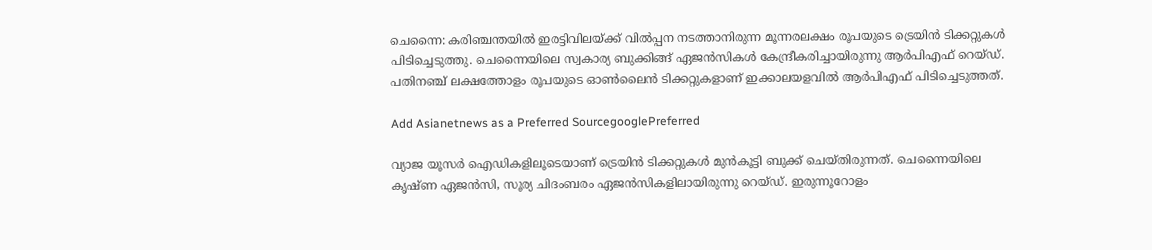ചെന്നൈ: കരിഞ്ചന്തയില്‍ ഇരട്ടിവിലയ്ക്ക് വില്‍പ്പന നടത്താനിരുന്ന മൂന്നരലക്ഷം രൂപയുടെ ട്രെയിന്‍ ടിക്കറ്റുകള്‍ പിടിച്ചെടുത്തു. ചെന്നൈയിലെ സ്വകാര്യ ബുക്കിങ്ങ് ഏജന്‍സികള്‍ കേന്ദ്രീകരിച്ചായിരുന്നു ആര്‍പിഎഫ് റെയ്ഡ്. പതിനഞ്ച് ലക്ഷത്തോളം രൂപയുടെ ഓണ്‍ലൈന്‍ ടിക്കറ്റുകളാണ് ഇക്കാലയളവില്‍ ആര്‍പിഎഫ് പിടിച്ചെടുത്തത്.

Add Asianetnews as a Preferred SourcegooglePreferred

വ്യാജ യൂസര്‍ ഐഡികളിലൂടെയാണ് ട്രെയിന്‍ ടിക്കറ്റുകള്‍ മുന്‍കൂട്ടി ബുക്ക് ചെയ്തിരുന്നത്. ചെന്നൈയിലെ കൃഷ്ണ ഏജന്‍സി, സൂര്യ ചിദംബരം ഏജന്‍സികളിലായിരുന്നു റെയ്ഡ്. ഇരുന്നൂറോളം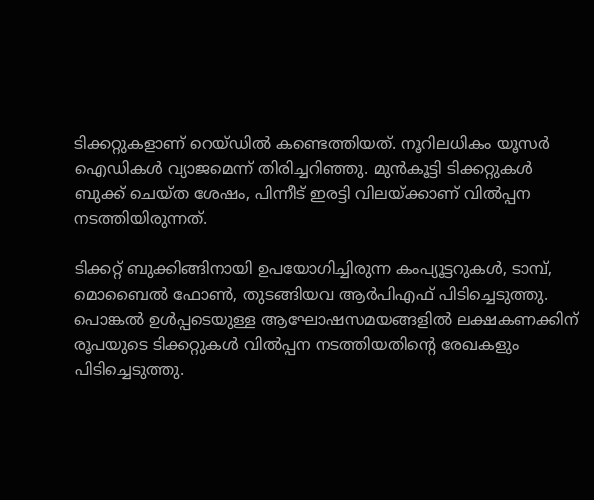ടിക്കറ്റുകളാണ് റെയ്ഡില്‍ കണ്ടെത്തിയത്. നൂറിലധികം യൂസര്‍ ഐഡികള്‍ വ്യാജമെന്ന് തിരിച്ചറിഞ്ഞു. മുന്‍കൂട്ടി ടിക്കറ്റുകള്‍ ബുക്ക് ചെയ്ത ശേഷം, പിന്നീട് ഇരട്ടി വിലയ്ക്കാണ് വില്‍പ്പന നടത്തിയിരുന്നത്.

ടിക്കറ്റ് ബുക്കിങ്ങിനായി ഉപയോഗിച്ചിരുന്ന കംപ്യൂട്ടറുകള്‍, ടാമ്പ്, മൊബൈല്‍ ഫോണ്‍, തുടങ്ങിയവ ആര്‍പിഎഫ് പിടിച്ചെടുത്തു. പൊങ്കല്‍ ഉള്‍പ്പടെയുള്ള ആഘോഷസമയങ്ങളില്‍ ലക്ഷകണക്കിന് രൂപയുടെ ടിക്കറ്റുകള്‍ വില്‍പ്പന നടത്തിയതിന്‍റെ രേഖകളും പിടിച്ചെടുത്തു.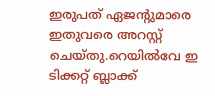ഇരുപത് ഏജന്‍റുമാരെ ഇതുവരെ അറസ്റ്റ് ചെയ്തു.റെയില്‍വേ ഇ ടിക്കറ്റ് ബ്ലാക്ക്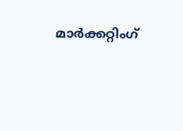മാര്‍ക്കറ്റിംഗ്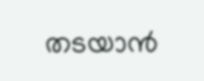തടയാന്‍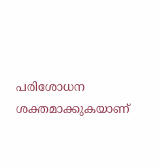പരിശോധന ശക്തമാക്കുകയാണ്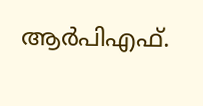ആര്‍പിഎഫ്.